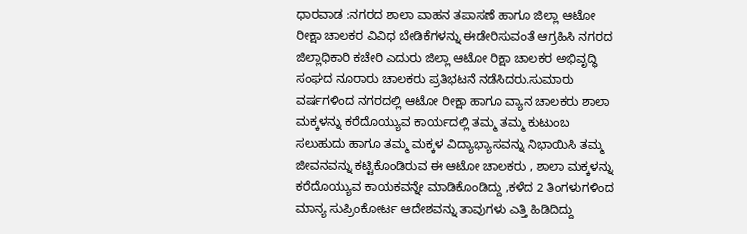ಧಾರವಾಡ :ನಗರದ ಶಾಲಾ ವಾಹನ ತಪಾಸಣೆ ಹಾಗೂ ಜಿಲ್ಲಾ ಆಟೋ ರೀಕ್ಷಾ ಚಾಲಕರ ವಿವಿಧ ಬೇಡಿಕೆಗಳನ್ನು ಈಡೇರಿಸುವಂತೆ ಆಗ್ರಹಿಸಿ ನಗರದ ಜಿಲ್ಲಾಧಿಕಾರಿ ಕಚೇರಿ ಎದುರು ಜಿಲ್ಲಾ ಆಟೋ ರಿಕ್ಷಾ ಚಾಲಕರ ಅಭಿವೃದ್ಧಿ ಸಂಘದ ನೂರಾರು ಚಾಲಕರು ಪ್ರತಿಭಟನೆ ನಡೆಸಿದರು.ಸುಮಾರು ವರ್ಷಗಳಿಂದ ನಗರದಲ್ಲಿ ಆಟೋ ರೀಕ್ಷಾ ಹಾಗೂ ವ್ಯಾನ ಚಾಲಕರು ಶಾಲಾ ಮಕ್ಕಳನ್ನು ಕರೆದೊಯ್ಯುವ ಕಾರ್ಯದಲ್ಲಿ ತಮ್ಮ ತಮ್ಮ ಕುಟುಂಬ ಸಲುಹುದು ಹಾಗೂ ತಮ್ಮ ಮಕ್ಕಳ ವಿದ್ಯಾಭ್ಯಾಸವನ್ನು ನಿಭಾಯಿಸಿ ತಮ್ಮ ಜೀವನವನ್ನು ಕಟ್ಟಿಕೊಂಡಿರುವ ಈ ಆಟೋ ಚಾಲಕರು , ಶಾಲಾ ಮಕ್ಕಳನ್ನು ಕರೆದೊಯ್ಯುವ ಕಾಯಕವನ್ನೇ ಮಾಡಿಕೊಂಡಿದ್ದು ,ಕಳೆದ 2 ತಿಂಗಳುಗಳಿಂದ ಮಾನ್ಯ ಸುಪ್ರಿಂಕೋರ್ಟ ಆದೇಶವನ್ನು ತಾವುಗಳು ಎತ್ತಿ ಹಿಡಿದಿದ್ದು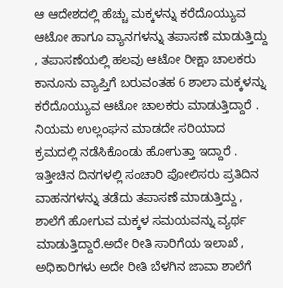ಆ ಆದೇಶದಲ್ಲಿ ಹೆಚ್ಚು ಮಕ್ಕಳನ್ನು ಕರೆದೊಯ್ಯುವ ಆಟೋ ಹಾಗೂ ವ್ಯಾನಗಳನ್ನು ತಪಾಸಣೆ ಮಾಡುತ್ತಿದ್ದು , ತಪಾಸಣೆಯಲ್ಲಿ ಹಲವು ಆಟೋ ರೀಕ್ಷಾ ಚಾಲಕರು ಕಾನೂನು ವ್ಯಾಪ್ತಿಗೆ ಬರುವಂತಹ 6 ಶಾಲಾ ಮಕ್ಕಳನ್ನು ಕರೆದೊಯ್ಯುವ ಆಟೋ ಚಾಲಕರು ಮಾಡುತ್ತಿದ್ದಾರೆ . ನಿಯಮ ಉಲ್ಲಂಘನ ಮಾಡದೇ ಸರಿಯಾದ ಕ್ರಮದಲ್ಲಿ ನಡೆಸಿಕೊಂಡು ಹೋಗುತ್ತಾ ಇದ್ದಾರೆ . ಇತ್ತೀಚಿನ ದಿನಗಳಲ್ಲಿ ಸಂಚಾರಿ ಪೋಲಿಸರು ಪ್ರತಿದಿನ ವಾಹನಗಳನ್ನು ತಡೆದು ತಪಾಸಣೆ ಮಾಡುತ್ತಿದ್ದು , ಶಾಲೆಗೆ ಹೋಗುವ ಮಕ್ಕಳ ಸಮಯವನ್ನು ವ್ಯರ್ಥ ಮಾಡುತ್ತಿದ್ದಾರೆ.ಅದೇ ರೀತಿ ಸಾರಿಗೆಯ ಇಲಾಖೆ , ಅಧಿಕಾರಿಗಳು ಅದೇ ರೀತಿ ಬೆಳಗಿನ ಜಾವಾ ಶಾಲೆಗೆ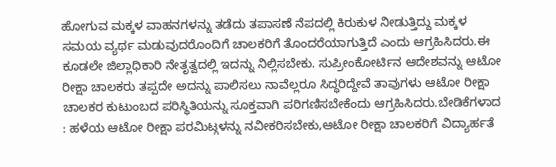ಹೋಗುವ ಮಕ್ಕಳ ವಾಹನಗಳನ್ನು ತಡೆದು ತಪಾಸಣೆ ನೆಪದಲ್ಲಿ ಕಿರುಕುಳ ನೀಡುತ್ತಿದ್ದು ಮಕ್ಕಳ ಸಮಯ ವ್ಯರ್ಥ ಮಡುವುದರೊಂದಿಗೆ ಚಾಲಕರಿಗೆ ತೊಂದರೆಯಾಗುತ್ತಿದೆ ಎಂದು ಆಗ್ರಹಿಸಿದರು.ಈ ಕೂಡಲೇ ಜಿಲ್ಲಾಧಿಕಾರಿ ನೇತೃತ್ವದಲ್ಲಿ ಇದನ್ನು ನಿಲ್ಲಿಸಬೇಕು. ಸುಪ್ರೀಂಕೋರ್ಟಿನ ಆದೇಶವನ್ನು ಆಟೋ ರೀಕ್ಷಾ ಚಾಲಕರು ತಪ್ಪದೇ ಅದನ್ನು ಪಾಲಿಸಲು ನಾವೆಲ್ಲರೂ ಸಿದ್ಧರಿದ್ದೇವೆ ತಾವುಗಳು ಆಟೋ ರೀಕ್ಷಾ ಚಾಲಕರ ಕುಟುಂಬದ ಪರಿಸ್ಥಿತಿಯನ್ನು ಸೂಕ್ತವಾಗಿ ಪರಿಗಣಿಸಬೇಕೆಂದು ಆಗ್ರಹಿಸಿದರು.ಬೇಡಿಕೆಗಳಾದ : ಹಳೆಯ ಆಟೋ ರೀಕ್ಷಾ ಪರಮಿಟ್ಗಳನ್ನು ನವೀಕರಿಸಬೇಕು,ಆಟೋ ರೀಕ್ಷಾ ಚಾಲಕರಿಗೆ ವಿದ್ಯಾರ್ಹತೆ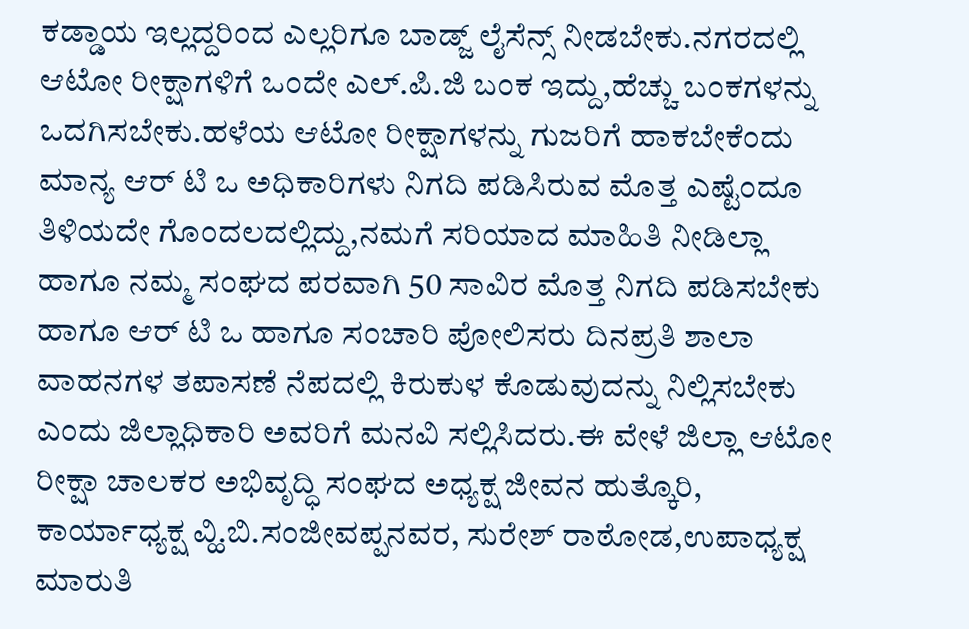ಕಡ್ಡಾಯ ಇಲ್ಲದ್ದರಿಂದ ಎಲ್ಲರಿಗೂ ಬಾಡ್ಜ್ ಲೈಸೆನ್ಸ್ ನೀಡಬೇಕು.ನಗರದಲ್ಲಿ ಆಟೋ ರೀಕ್ಷಾಗಳಿಗೆ ಒಂದೇ ಎಲ್.ಪಿ.ಜಿ ಬಂಕ ಇದ್ದು,ಹೆಚ್ಚು ಬಂಕಗಳನ್ನು ಒದಗಿಸಬೇಕು.ಹಳೆಯ ಆಟೋ ರೀಕ್ಷಾಗಳನ್ನು ಗುಜರಿಗೆ ಹಾಕಬೇಕೆಂದು ಮಾನ್ಯ ಆರ್ ಟಿ ಒ ಅಧಿಕಾರಿಗಳು ನಿಗದಿ ಪಡಿಸಿರುವ ಮೊತ್ತ ಎಷ್ಟೆಂದೂ ತಿಳಿಯದೇ ಗೊಂದಲದಲ್ಲಿದ್ದು,ನಮಗೆ ಸರಿಯಾದ ಮಾಹಿತಿ ನೀಡಿಲ್ಲಾ ಹಾಗೂ ನಮ್ಮ ಸಂಘದ ಪರವಾಗಿ 50 ಸಾವಿರ ಮೊತ್ತ ನಿಗದಿ ಪಡಿಸಬೇಕು ಹಾಗೂ ಆರ್ ಟಿ ಒ ಹಾಗೂ ಸಂಚಾರಿ ಪೋಲಿಸರು ದಿನಪ್ರತಿ ಶಾಲಾ ವಾಹನಗಳ ತಪಾಸಣೆ ನೆಪದಲ್ಲಿ ಕಿರುಕುಳ ಕೊಡುವುದನ್ನು ನಿಲ್ಲಿಸಬೇಕು ಎಂದು ಜಿಲ್ಲಾಧಿಕಾರಿ ಅವರಿಗೆ ಮನವಿ ಸಲ್ಲಿಸಿದರು.ಈ ವೇಳೆ ಜಿಲ್ಲಾ ಆಟೋ ರೀಕ್ಷಾ ಚಾಲಕರ ಅಭಿವೃದ್ಧಿ ಸಂಘದ ಅಧ್ಯಕ್ಷ ಜೀವನ ಹುತ್ಕೊರಿ, ಕಾರ್ಯಾಧ್ಯಕ್ಷ ವ್ಹಿ.ಬಿ.ಸಂಜೀವಪ್ಪನವರ, ಸುರೇಶ್ ರಾಠೋಡ,ಉಪಾಧ್ಯಕ್ಷ ಮಾರುತಿ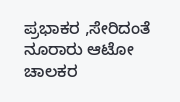ಪ್ರಭಾಕರ ,ಸೇರಿದಂತೆ ನೂರಾರು ಆಟೋ ಚಾಲಕರ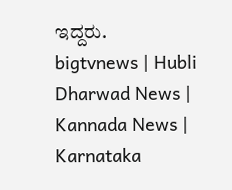ಇದ್ದರು.
bigtvnews | Hubli Dharwad News | Kannada News | Karnataka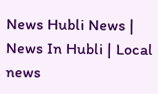News Hubli News | News In Hubli | Local news